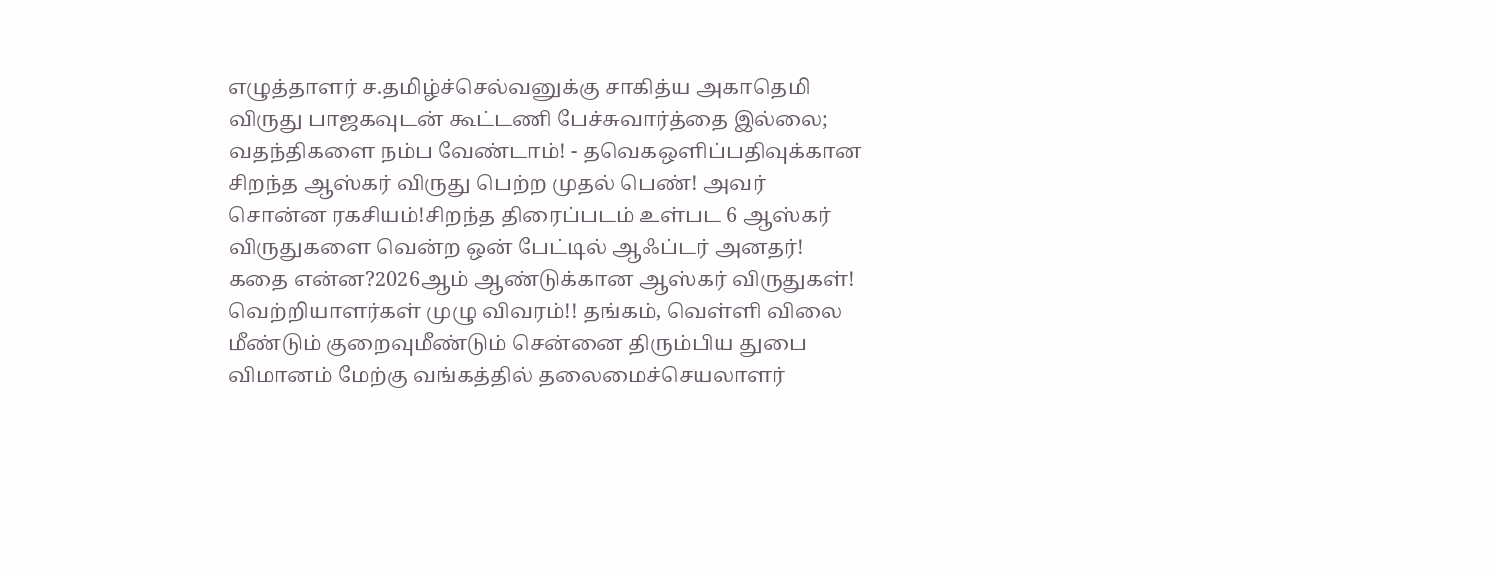எழுத்தாளர் ச.தமிழ்ச்செல்வனுக்கு சாகித்ய அகாதெமி விருது பாஜகவுடன் கூட்டணி பேச்சுவார்த்தை இல்லை; வதந்திகளை நம்ப வேண்டாம்! - தவெகஒளிப்பதிவுக்கான சிறந்த ஆஸ்கர் விருது பெற்ற முதல் பெண்! அவர் சொன்ன ரகசியம்!சிறந்த திரைப்படம் உள்பட 6 ஆஸ்கர் விருதுகளை வென்ற ஒன் பேட்டில் ஆஃப்டர் அனதர்! கதை என்ன?2026ஆம் ஆண்டுக்கான ஆஸ்கர் விருதுகள்! வெற்றியாளர்கள் முழு விவரம்!! தங்கம், வெள்ளி விலை மீண்டும் குறைவுமீண்டும் சென்னை திரும்பிய துபை விமானம் மேற்கு வங்கத்தில் தலைமைச்செயலாளர்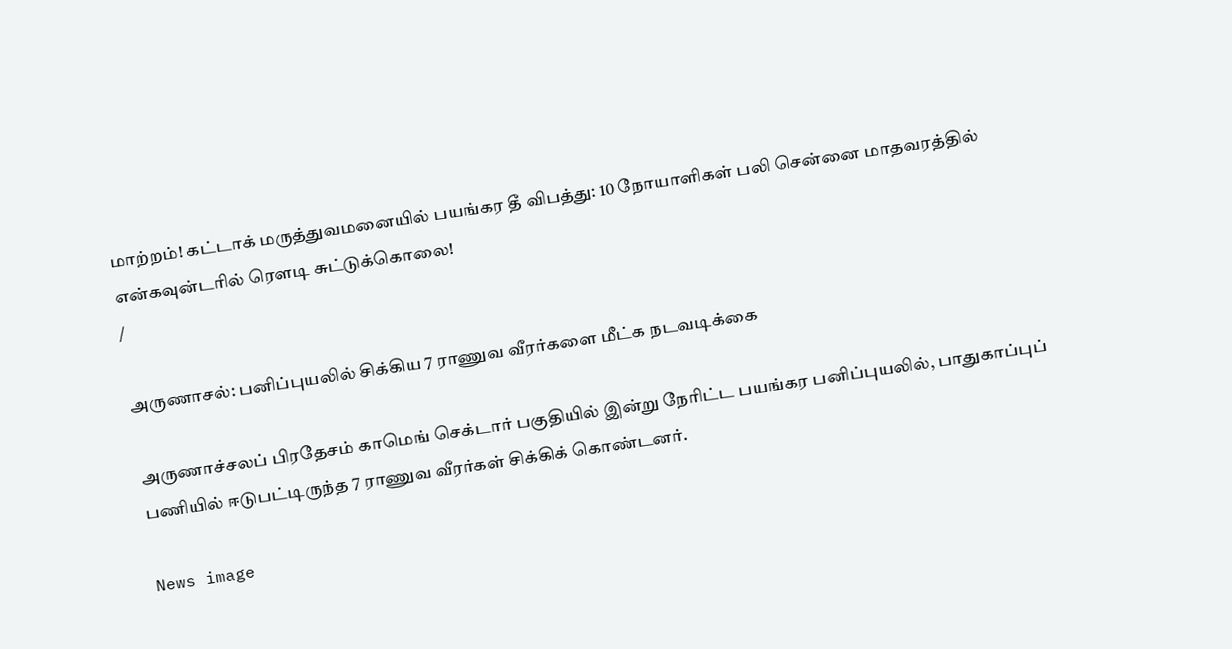மாற்றம்! கட்டாக் மருத்துவமனையில் பயங்கர தீ விபத்து: 10 நோயாளிகள் பலி சென்னை மாதவரத்தில் என்கவுன்டரில் ரௌடி சுட்டுக்கொலை!
/

அருணாசல்: பனிப்புயலில் சிக்கிய 7 ராணுவ வீரர்களை மீட்க நடவடிக்கை

அருணாச்சலப் பிரதேசம் காமெங் செக்டார் பகுதியில் இன்று நேரிட்ட பயங்கர பனிப்புயலில், பாதுகாப்புப் பணியில் ஈடுபட்டிருந்த 7 ராணுவ வீரர்கள் சிக்கிக் கொண்டனர்.

News image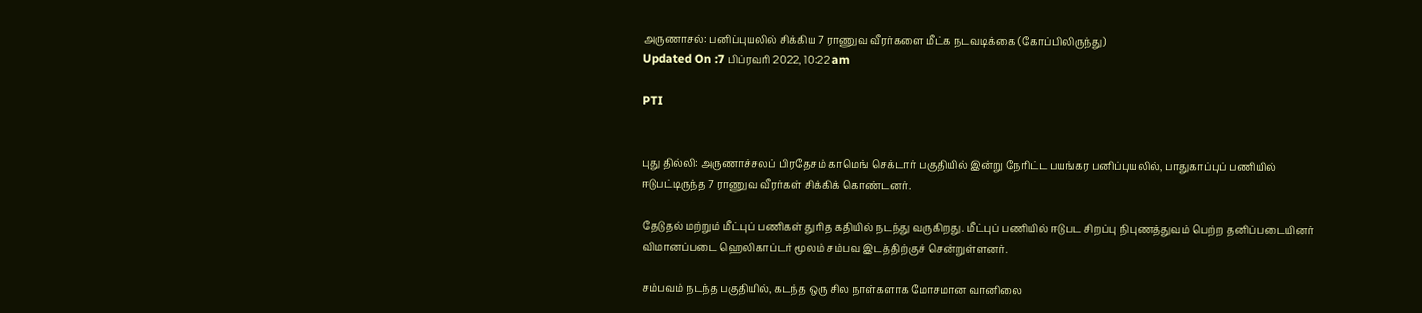அருணாசல்: பனிப்புயலில் சிக்கிய 7 ராணுவ வீரர்களை மீட்க நடவடிக்கை (கோப்பிலிருந்து)
Updated On :7 பிப்ரவரி 2022, 10:22 am

PTI


புது தில்லி: அருணாச்சலப் பிரதேசம் காமெங் செக்டார் பகுதியில் இன்று நேரிட்ட பயங்கர பனிப்புயலில், பாதுகாப்புப் பணியில் ஈடுபட்டிருந்த 7 ராணுவ வீரர்கள் சிக்கிக் கொண்டனர்.

தேடுதல் மற்றும் மீட்புப் பணிகள் துரித கதியில் நடந்து வருகிறது. மீட்புப் பணியில் ஈடுபட சிறப்பு நிபுணத்துவம் பெற்ற தனிப்படையினர் விமானப்படை ஹெலிகாப்டர் மூலம் சம்பவ இடத்திற்குச் சென்றுள்ளனர்.

சம்பவம் நடந்த பகுதியில், கடந்த ஒரு சில நாள்களாக மோசமான வானிலை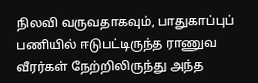நிலவி வருவதாகவும், பாதுகாப்புப் பணியில் ஈடுபட்டிருந்த ராணுவ வீரர்கள் நேற்றிலிருந்து அந்த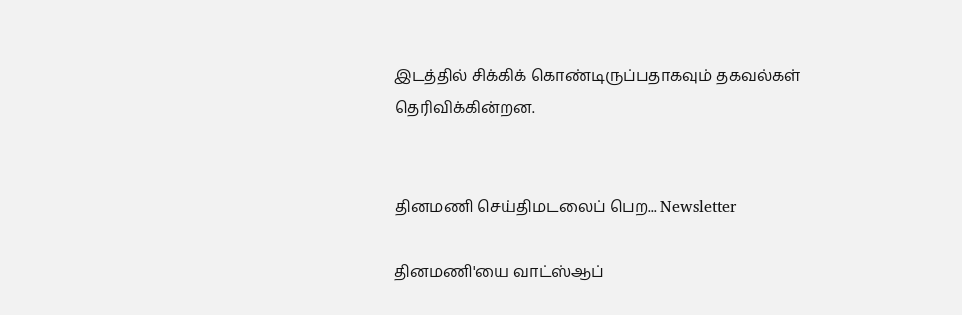இடத்தில் சிக்கிக் கொண்டிருப்பதாகவும் தகவல்கள் தெரிவிக்கின்றன.


தினமணி செய்திமடலைப் பெற... Newsletter

தினமணி'யை வாட்ஸ்ஆப்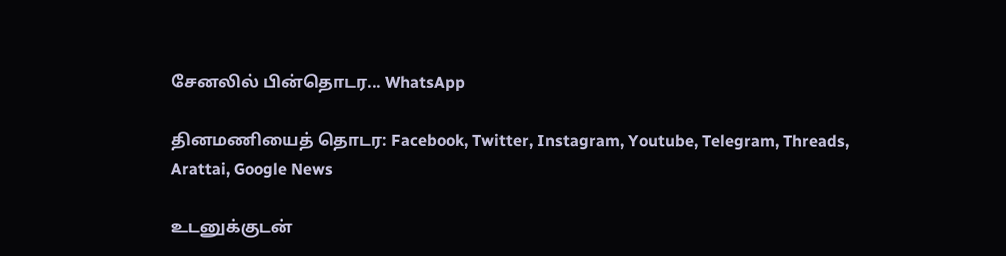சேனலில் பின்தொடர... WhatsApp

தினமணியைத் தொடர: Facebook, Twitter, Instagram, Youtube, Telegram, Threads, Arattai, Google News

உடனுக்குடன்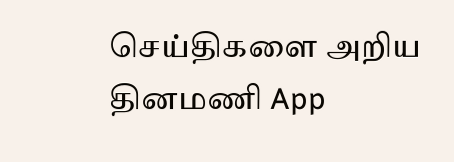செய்திகளை அறிய தினமணி App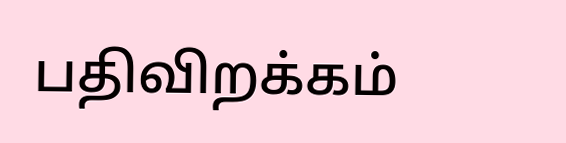பதிவிறக்கம்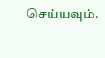செய்யவும்.